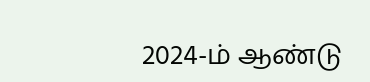2024-ம் ஆண்டு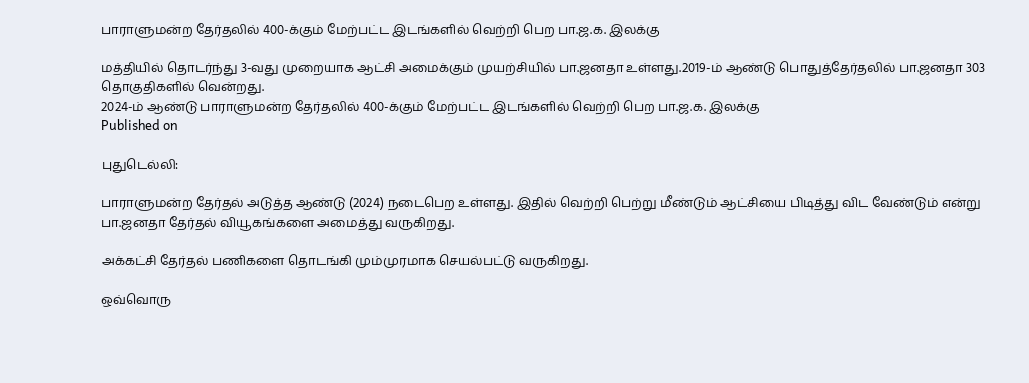பாராளுமன்ற தேர்தலில் 400-க்கும் மேற்பட்ட இடங்களில் வெற்றி பெற பா.ஜ.க. இலக்கு

மத்தியில் தொடர்ந்து 3-வது முறையாக ஆட்சி அமைக்கும் முயற்சியில் பா.ஜனதா உள்ளது.2019-ம் ஆண்டு பொதுத்தேர்தலில் பா.ஜனதா 303 தொகுதிகளில் வென்றது.
2024-ம் ஆண்டு பாராளுமன்ற தேர்தலில் 400-க்கும் மேற்பட்ட இடங்களில் வெற்றி பெற பா.ஜ.க. இலக்கு
Published on

புதுடெல்லி:

பாராளுமன்ற தேர்தல் அடுத்த ஆண்டு (2024) நடைபெற உள்ளது. இதில் வெற்றி பெற்று மீண்டும் ஆட்சியை பிடித்து விட வேண்டும் என்று பா.ஜனதா தேர்தல் வியூகங்களை அமைத்து வருகிறது.

அக்கட்சி தேர்தல் பணிகளை தொடங்கி மும்முரமாக செயல்பட்டு வருகிறது.

ஒவ்வொரு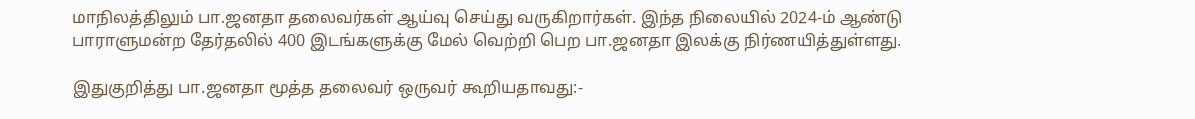மாநிலத்திலும் பா.ஜனதா தலைவர்கள் ஆய்வு செய்து வருகிறார்கள். இந்த நிலையில் 2024-ம் ஆண்டு பாராளுமன்ற தேர்தலில் 400 இடங்களுக்கு மேல் வெற்றி பெற பா.ஜனதா இலக்கு நிர்ணயித்துள்ளது.

இதுகுறித்து பா.ஜனதா மூத்த தலைவர் ஒருவர் கூறியதாவது:-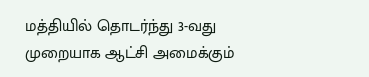மத்தியில் தொடர்ந்து 3-வது முறையாக ஆட்சி அமைக்கும்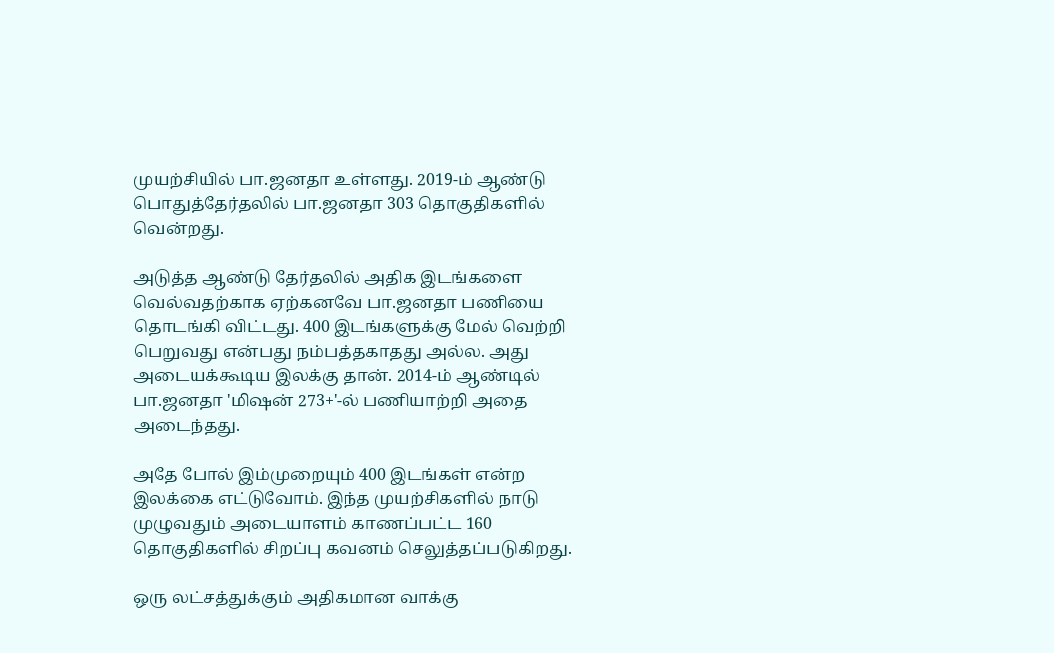முயற்சியில் பா.ஜனதா உள்ளது. 2019-ம் ஆண்டு பொதுத்தேர்தலில் பா.ஜனதா 303 தொகுதிகளில் வென்றது.

அடுத்த ஆண்டு தேர்தலில் அதிக இடங்களை வெல்வதற்காக ஏற்கனவே பா.ஜனதா பணியை தொடங்கி விட்டது. 400 இடங்களுக்கு மேல் வெற்றி பெறுவது என்பது நம்பத்தகாதது அல்ல. அது அடையக்கூடிய இலக்கு தான். 2014-ம் ஆண்டில் பா.ஜனதா 'மிஷன் 273+'-ல் பணியாற்றி அதை அடைந்தது.

அதே போல் இம்முறையும் 400 இடங்கள் என்ற இலக்கை எட்டுவோம். இந்த முயற்சிகளில் நாடு முழுவதும் அடையாளம் காணப்பட்ட 160 தொகுதிகளில் சிறப்பு கவனம் செலுத்தப்படுகிறது.

ஒரு லட்சத்துக்கும் அதிகமான வாக்கு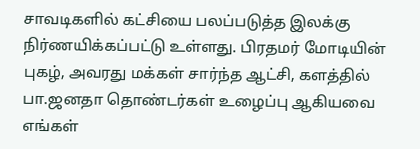சாவடிகளில் கட்சியை பலப்படுத்த இலக்கு நிர்ணயிக்கப்பட்டு உள்ளது. பிரதமர் மோடியின் புகழ், அவரது மக்கள் சார்ந்த ஆட்சி, களத்தில் பா.ஜனதா தொண்டர்கள் உழைப்பு ஆகியவை எங்கள்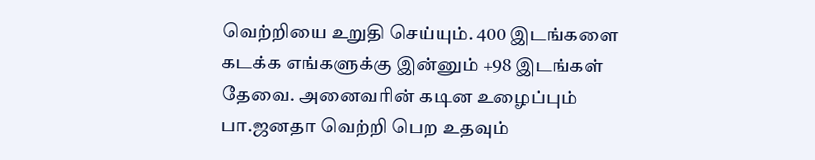வெற்றியை உறுதி செய்யும். 400 இடங்களை கடக்க எங்களுக்கு இன்னும் +98 இடங்கள் தேவை. அனைவரின் கடின உழைப்பும் பா.ஜனதா வெற்றி பெற உதவும்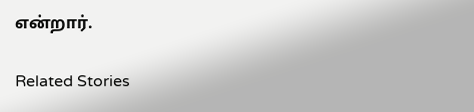என்றார்.

Related Stories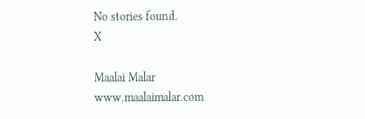No stories found.
X

Maalai Malar
www.maalaimalar.com